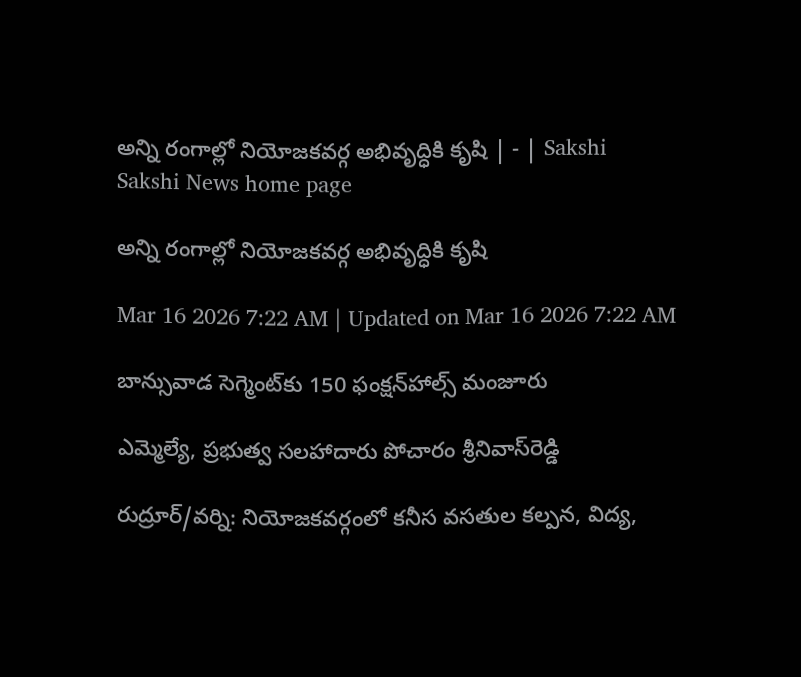అన్ని రంగాల్లో నియోజకవర్గ అభివృద్ధికి కృషి | - | Sakshi
Sakshi News home page

అన్ని రంగాల్లో నియోజకవర్గ అభివృద్ధికి కృషి

Mar 16 2026 7:22 AM | Updated on Mar 16 2026 7:22 AM

బాన్సువాడ సెగ్మెంట్‌కు 150 ఫంక్షన్‌హాల్స్‌ మంజూరు

ఎమ్మెల్యే, ప్రభుత్వ సలహాదారు పోచారం శ్రీనివాస్‌రెడ్డి

రుద్రూర్‌/వర్ని: నియోజకవర్గంలో కనీస వసతుల కల్పన, విద్య,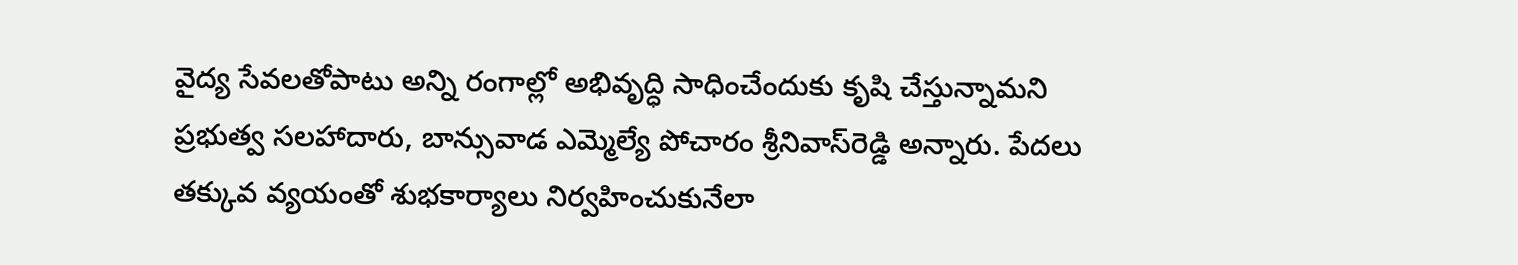వైద్య సేవలతోపాటు అన్ని రంగాల్లో అభివృద్ధి సాధించేందుకు కృషి చేస్తున్నామని ప్రభుత్వ సలహాదారు, బాన్సువాడ ఎమ్మెల్యే పోచారం శ్రీనివాస్‌రెడ్డి అన్నారు. పేదలు తక్కువ వ్యయంతో శుభకార్యాలు నిర్వహించుకునేలా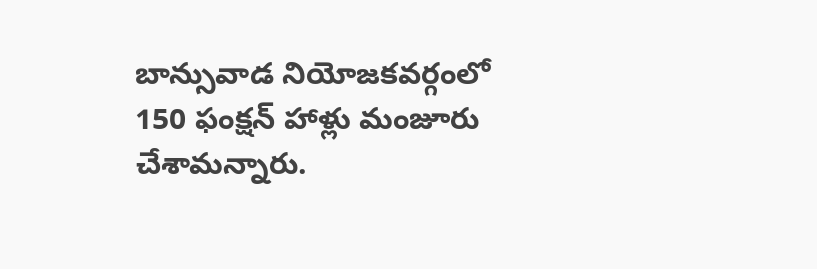బాన్సువాడ నియోజకవర్గంలో 150 ఫంక్షన్‌ హాళ్లు మంజూరు చేశామన్నారు.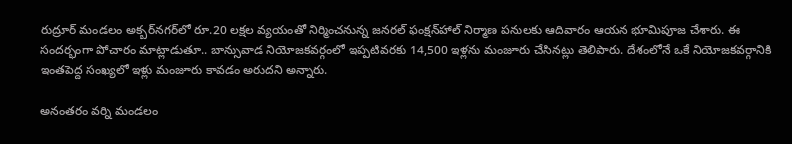రుద్రూర్‌ మండలం అక్బర్‌నగర్‌లో రూ.20 లక్షల వ్యయంతో నిర్మించనున్న జనరల్‌ ఫంక్షన్‌హాల్‌ నిర్మాణ పనులకు ఆదివారం ఆయన భూమిపూజ చేశారు. ఈ సందర్భంగా పోచారం మాట్లాడుతూ.. బాన్సువాడ నియోజకవర్గంలో ఇప్పటివరకు 14,500 ఇళ్లను మంజూరు చేసినట్లు తెలిపారు. దేశంలోనే ఒకే నియోజకవర్గానికి ఇంతపెద్ద సంఖ్యలో ఇళ్లు మంజూరు కావడం అరుదని అన్నారు.

అనంతరం వర్ని మండలం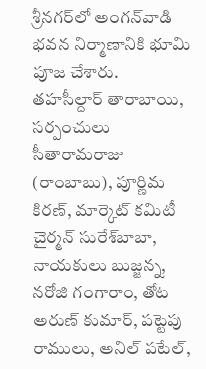శ్రీనగర్‌లో అంగన్‌వాడి భవన నిర్మాణానికి భూమి పూజ చేశారు. తహసీల్దార్‌ తారాబాయి, సర్పంచులు సీతారామరాజు (రాంబాబు), పూర్ణిమ కిరణ్‌, మార్కెట్‌ కమిటీ చైర్మన్‌ సురేశ్‌బాబా, నాయకులు బుజ్జన్న, నరోజి గంగారాం, తోట అరుణ్‌ కుమార్‌, పట్టెపు రాములు, అనిల్‌ పటేల్‌,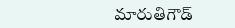మారుతిగౌడ్‌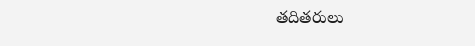తదితరులు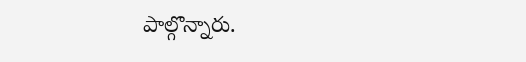పాల్గొన్నారు.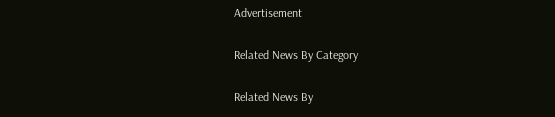Advertisement

Related News By Category

Related News By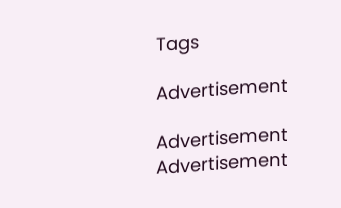Tags

Advertisement

Advertisement
Advertisement